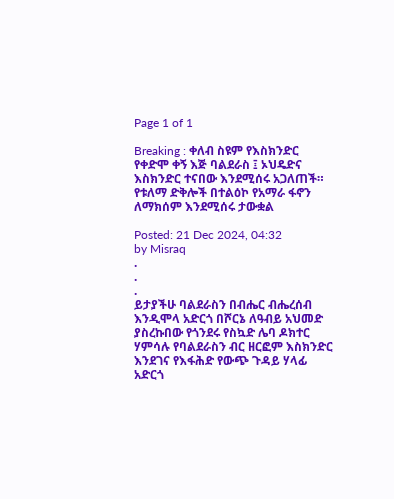Page 1 of 1

Breaking : ቀለብ ስዩም የእስክንድር የቀድሞ ቀኝ እጅ ባልደራስ ፤ ኦህዴድና እስክንድር ተናበው እንደሚሰሩ አጋለጠች። የቱለማ ድቅሎች በተልዕኮ የአማራ ፋኖን ለማክሰም እንደሚሰሩ ታውቋል

Posted: 21 Dec 2024, 04:32
by Misraq
.
.
.
ይታያችሁ ባልደራስን በብሔር ብሔረሰብ እንዲሞላ አድርጎ በሾርኔ ለዓብይ አህመድ ያስረኩበው የጎንደሩ የስኳድ ሌባ ዶክተር ሃምሳሉ የባልደራስን ብር ዘርፎም እስክንድር እንደገና የእፋሕድ የውጭ ጉዳይ ሃላፊ አድርጎ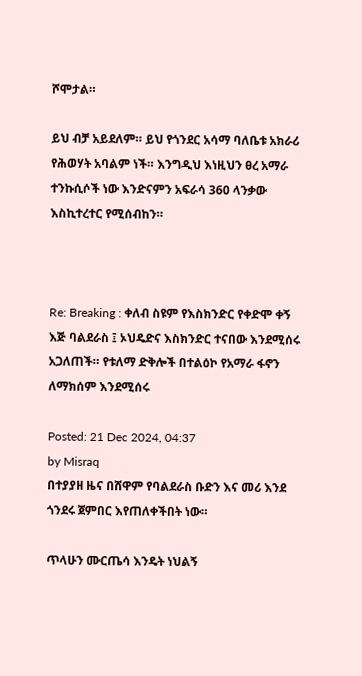ሾሞታል።

ይህ ብቻ አይደለም። ይህ የጎንደር አሳማ ባለቤቱ አክራሪ የሕወሃት አባልም ነች። እንግዲህ እነዚህን ፀረ አማራ ተንኩሲሶች ነው እንድናምን አፍራሳ 360 ላንቃው እስኪተረተር የሚሰብከን።



Re: Breaking : ቀለብ ስዩም የእስክንድር የቀድሞ ቀኝ እጅ ባልደራስ ፤ ኦህዴድና እስክንድር ተናበው እንደሚሰሩ አጋለጠች። የቱለማ ድቅሎች በተልዕኮ የአማራ ፋኖን ለማክሰም እንደሚሰሩ

Posted: 21 Dec 2024, 04:37
by Misraq
በተያያዘ ዜና በሸዋም የባልደራስ ቡድን እና መሪ እንደ ጎንደሩ ጀምበር እየጠለቀችበት ነው።

ጥላሁን ሙርጤሳ እንዴት ነህልኝ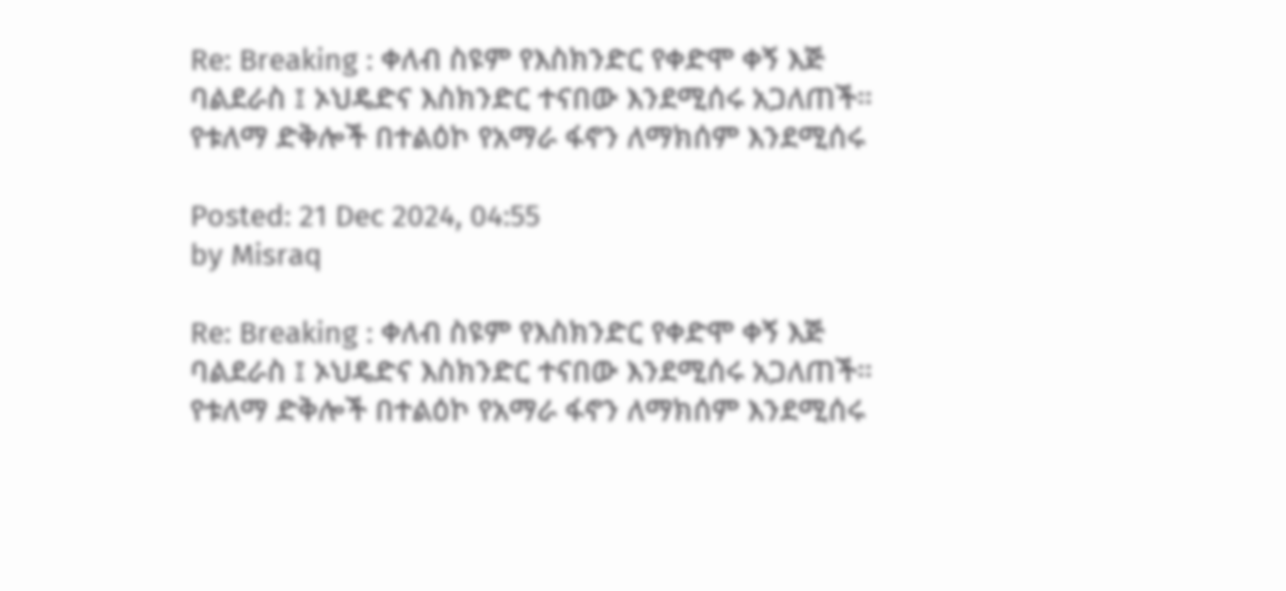Re: Breaking : ቀለብ ስዩም የእስክንድር የቀድሞ ቀኝ እጅ ባልደራስ ፤ ኦህዴድና እስክንድር ተናበው እንደሚሰሩ አጋለጠች። የቱለማ ድቅሎች በተልዕኮ የአማራ ፋኖን ለማክሰም እንደሚሰሩ

Posted: 21 Dec 2024, 04:55
by Misraq

Re: Breaking : ቀለብ ስዩም የእስክንድር የቀድሞ ቀኝ እጅ ባልደራስ ፤ ኦህዴድና እስክንድር ተናበው እንደሚሰሩ አጋለጠች። የቱለማ ድቅሎች በተልዕኮ የአማራ ፋኖን ለማክሰም እንደሚሰሩ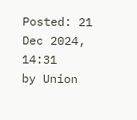Posted: 21 Dec 2024, 14:31
by Union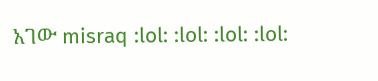አገው misraq :lol: :lol: :lol: :lol: